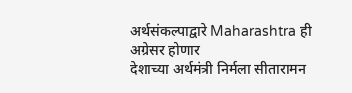अर्थसंकल्पाद्वारे Maharashtra ही अग्रेसर होणार
देशाच्या अर्थमंत्री निर्मला सीतारामन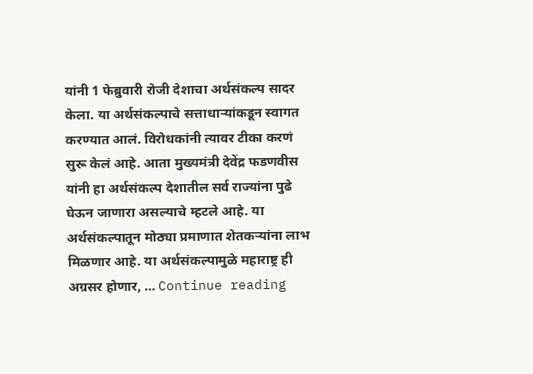यांनी 1 फेब्रुवारी रोजी देशाचा अर्थसंकल्प सादर केला. या अर्थसंकल्पाचे सत्ताधाऱ्यांकडून स्वागत करण्यात आलं. विरोधकांनी त्यावर टीका करणं सुरू केलं आहे. आता मुख्यमंत्री देवेंद्र फडणवीस यांनी हा अर्थसंकल्प देशातील सर्व राज्यांना पुढे घेऊन जाणारा असल्याचे म्हटले आहे. या अर्थसंकल्पातून मोठ्या प्रमाणात शेतकऱ्यांना लाभ मिळणार आहे. या अर्थसंकल्पामुळे महाराष्ट्र ही अग्रसर होणार, … Continue reading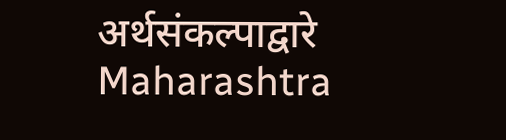अर्थसंकल्पाद्वारे Maharashtra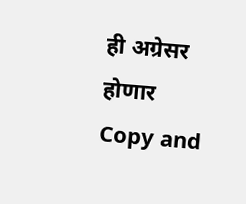ही अग्रेसर होणार
Copy and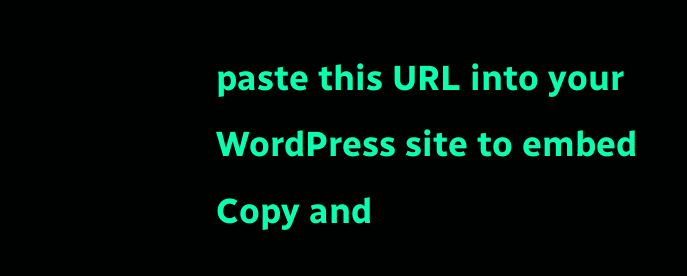paste this URL into your WordPress site to embed
Copy and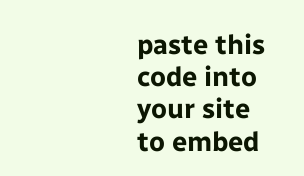paste this code into your site to embed